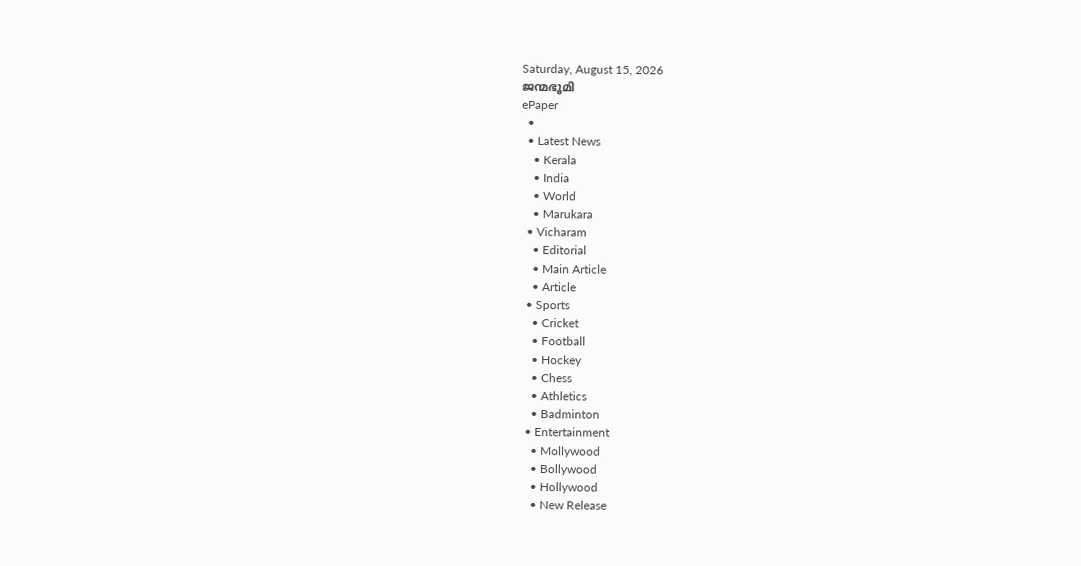Saturday, August 15, 2026
ജന്മഭൂമി
ePaper
  •
  • Latest News
    • Kerala
    • India
    • World
    • Marukara
  • Vicharam
    • Editorial
    • Main Article
    • Article
  • Sports
    • Cricket
    • Football
    • Hockey
    • Chess
    • Athletics
    • Badminton
  • Entertainment
    • Mollywood
    • Bollywood
    • Hollywood
    • New Release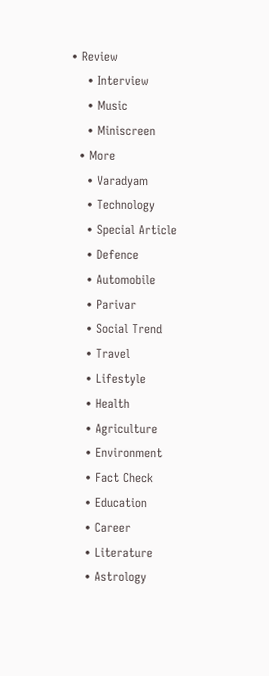• Review
    • Interview
    • Music
    • Miniscreen
  • More
    • Varadyam
    • Technology
    • Special Article
    • Defence
    • Automobile
    • Parivar
    • Social Trend
    • Travel
    • Lifestyle
    • Health
    • Agriculture
    • Environment
    • Fact Check
    • Education
    • Career
    • Literature
    • Astrology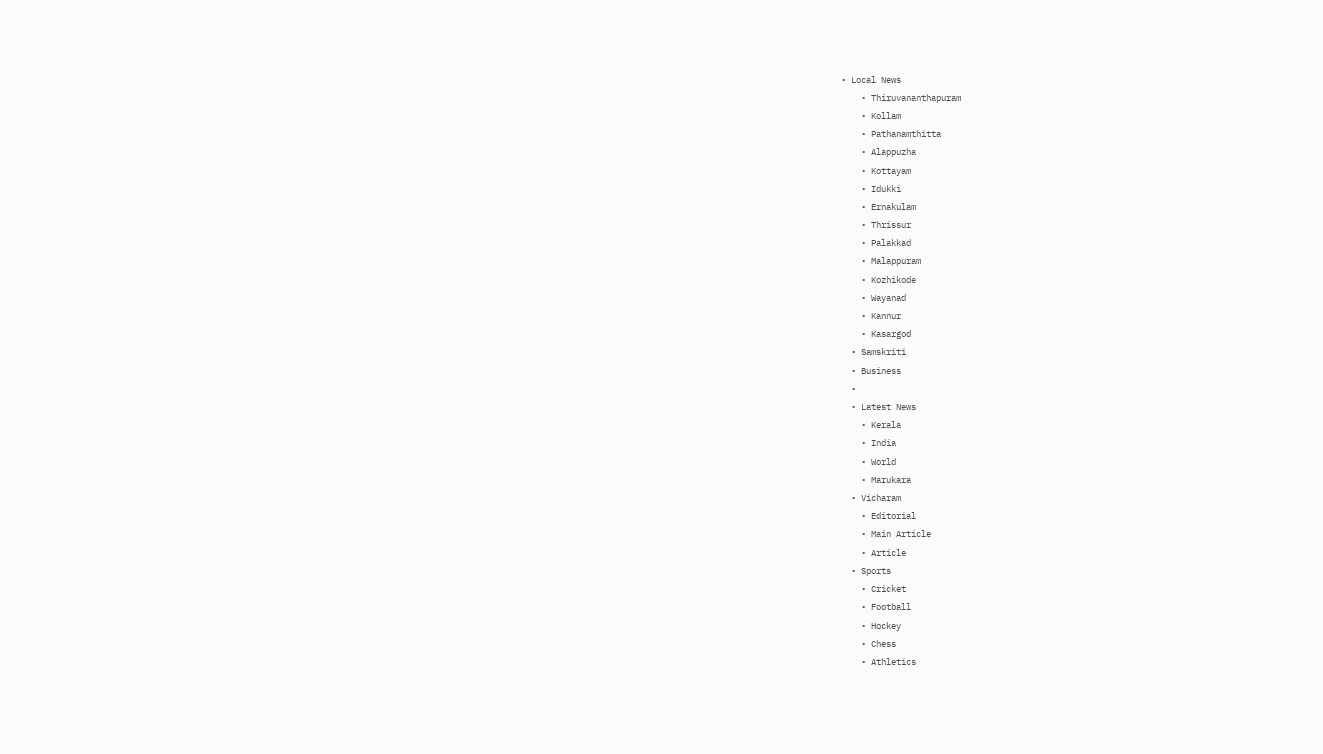• Local News
    • Thiruvananthapuram
    • Kollam
    • Pathanamthitta
    • Alappuzha
    • Kottayam
    • Idukki
    • Ernakulam
    • Thrissur
    • Palakkad
    • Malappuram
    • Kozhikode
    • Wayanad
    • Kannur
    • Kasargod
  • Samskriti
  • Business
  •
  • Latest News
    • Kerala
    • India
    • World
    • Marukara
  • Vicharam
    • Editorial
    • Main Article
    • Article
  • Sports
    • Cricket
    • Football
    • Hockey
    • Chess
    • Athletics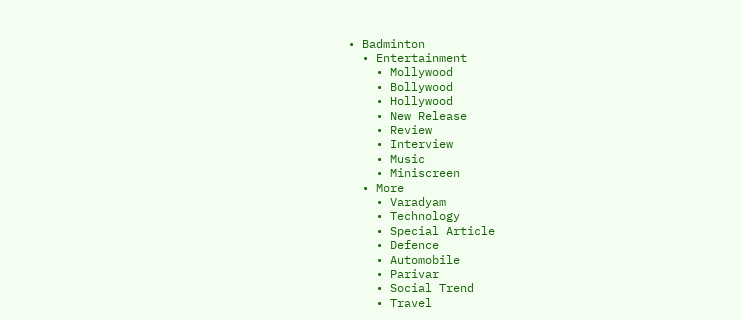• Badminton
  • Entertainment
    • Mollywood
    • Bollywood
    • Hollywood
    • New Release
    • Review
    • Interview
    • Music
    • Miniscreen
  • More
    • Varadyam
    • Technology
    • Special Article
    • Defence
    • Automobile
    • Parivar
    • Social Trend
    • Travel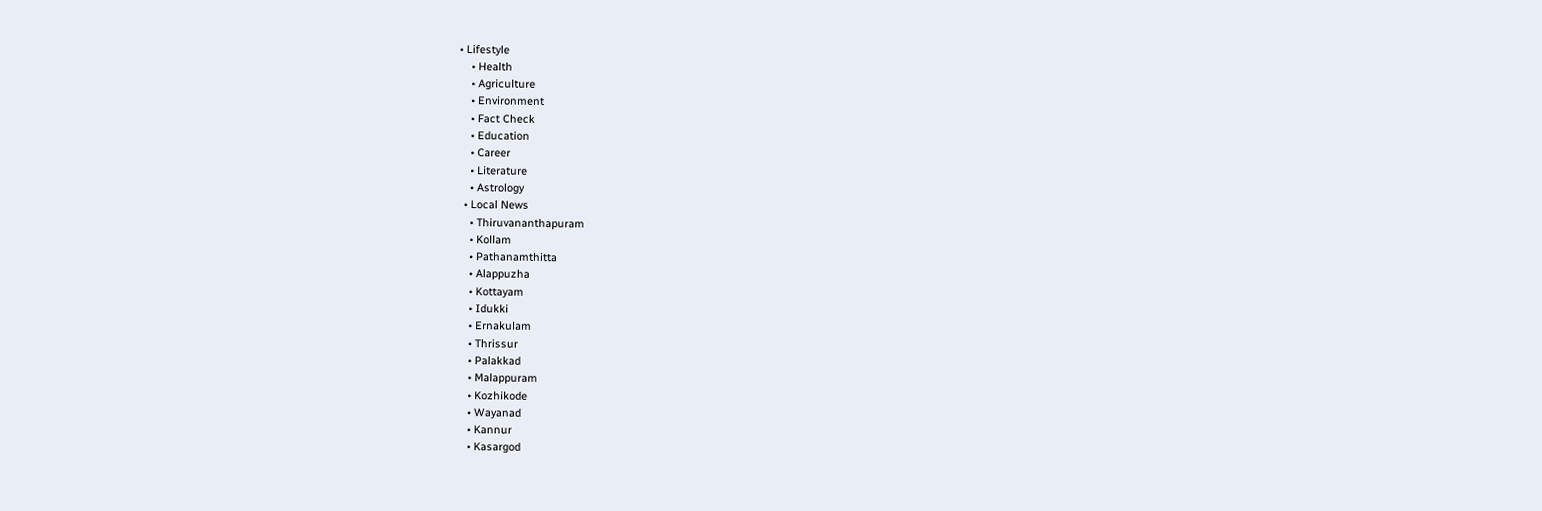• Lifestyle
    • Health
    • Agriculture
    • Environment
    • Fact Check
    • Education
    • Career
    • Literature
    • Astrology
  • Local News
    • Thiruvananthapuram
    • Kollam
    • Pathanamthitta
    • Alappuzha
    • Kottayam
    • Idukki
    • Ernakulam
    • Thrissur
    • Palakkad
    • Malappuram
    • Kozhikode
    • Wayanad
    • Kannur
    • Kasargod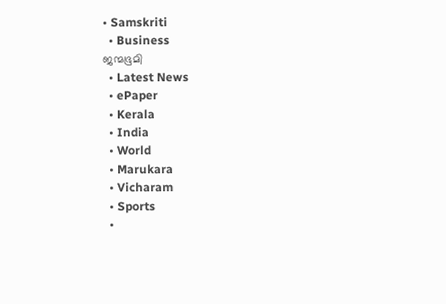• Samskriti
  • Business
ജന്മഭൂമി
  • Latest News
  • ePaper
  • Kerala
  • India
  • World
  • Marukara
  • Vicharam
  • Sports
  •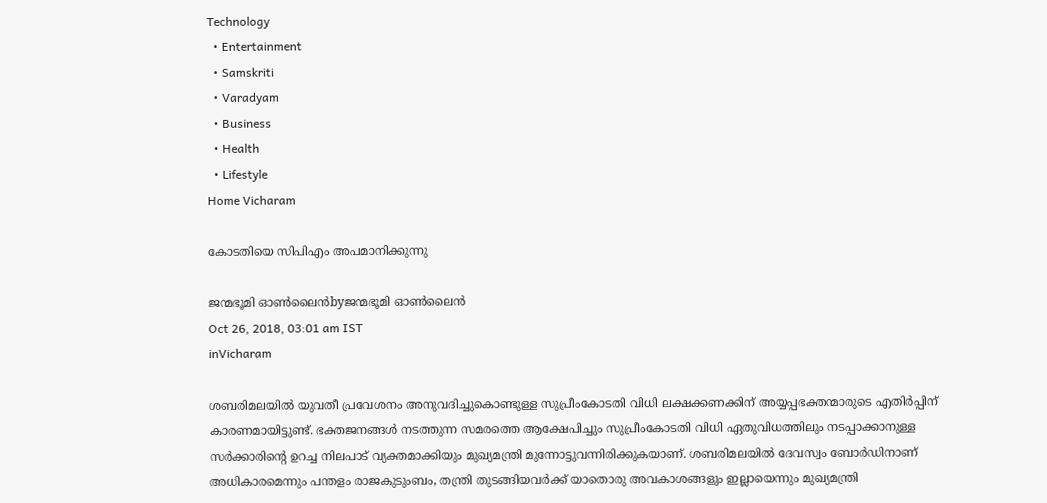Technology
  • Entertainment
  • Samskriti
  • Varadyam
  • Business
  • Health
  • Lifestyle
Home Vicharam

കോടതിയെ സിപിഎം അപമാനിക്കുന്നു

ജന്മഭൂമി ഓണ്‍ലൈന്‍byജന്മഭൂമി ഓണ്‍ലൈന്‍
Oct 26, 2018, 03:01 am IST
inVicharam

ശബരിമലയില്‍ യുവതീ പ്രവേശനം അനുവദിച്ചുകൊണ്ടുള്ള സുപ്രീംകോടതി വിധി ലക്ഷക്കണക്കിന് അയ്യപ്പഭക്തന്മാരുടെ എതിര്‍പ്പിന് കാരണമായിട്ടുണ്ട്. ഭക്തജനങ്ങള്‍ നടത്തുന്ന സമരത്തെ ആക്ഷേപിച്ചും സുപ്രീംകോടതി വിധി ഏതുവിധത്തിലും നടപ്പാക്കാനുള്ള സര്‍ക്കാരിന്റെ ഉറച്ച നിലപാട് വ്യക്തമാക്കിയും മുഖ്യമന്ത്രി മുന്നോട്ടുവന്നിരിക്കുകയാണ്. ശബരിമലയില്‍ ദേവസ്വം ബോര്‍ഡിനാണ് അധികാരമെന്നും പന്തളം രാജകുടുംബം, തന്ത്രി തുടങ്ങിയവര്‍ക്ക് യാതൊരു അവകാശങ്ങളും ഇല്ലായെന്നും മുഖ്യമന്ത്രി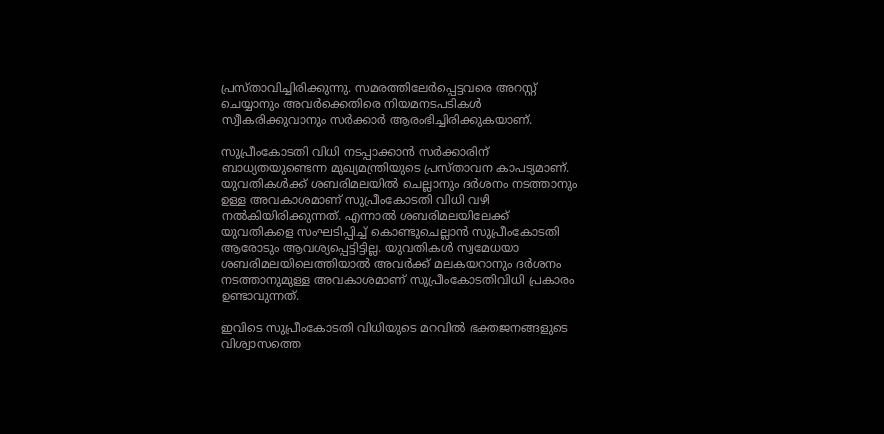പ്രസ്താവിച്ചിരിക്കുന്നു. സമരത്തിലേര്‍പ്പെട്ടവരെ അറസ്റ്റ് ചെയ്യാനും അവര്‍ക്കെതിരെ നിയമനടപടികള്‍ സ്വീകരിക്കുവാനും സര്‍ക്കാര്‍ ആരംഭിച്ചിരിക്കുകയാണ്.

സുപ്രീംകോടതി വിധി നടപ്പാക്കാന്‍ സര്‍ക്കാരിന് ബാധ്യതയുണ്ടെന്ന മുഖ്യമന്ത്രിയുടെ പ്രസ്താവന കാപട്യമാണ്. യുവതികള്‍ക്ക് ശബരിമലയില്‍ ചെല്ലാനും ദര്‍ശനം നടത്താനും ഉള്ള അവകാശമാണ് സുപ്രീംകോടതി വിധി വഴി നല്‍കിയിരിക്കുന്നത്. എന്നാല്‍ ശബരിമലയിലേക്ക് യുവതികളെ സംഘടിപ്പിച്ച് കൊണ്ടുചെല്ലാന്‍ സുപ്രീംകോടതി ആരോടും ആവശ്യപ്പെട്ടിട്ടില്ല. യുവതികള്‍ സ്വമേധയാ ശബരിമലയിലെത്തിയാല്‍ അവര്‍ക്ക് മലകയറാനും ദര്‍ശനം നടത്താനുമുള്ള അവകാശമാണ് സുപ്രീംകോടതിവിധി പ്രകാരം ഉണ്ടാവുന്നത്.

ഇവിടെ സുപ്രീംകോടതി വിധിയുടെ മറവില്‍ ഭക്തജനങ്ങളുടെ വിശ്വാസത്തെ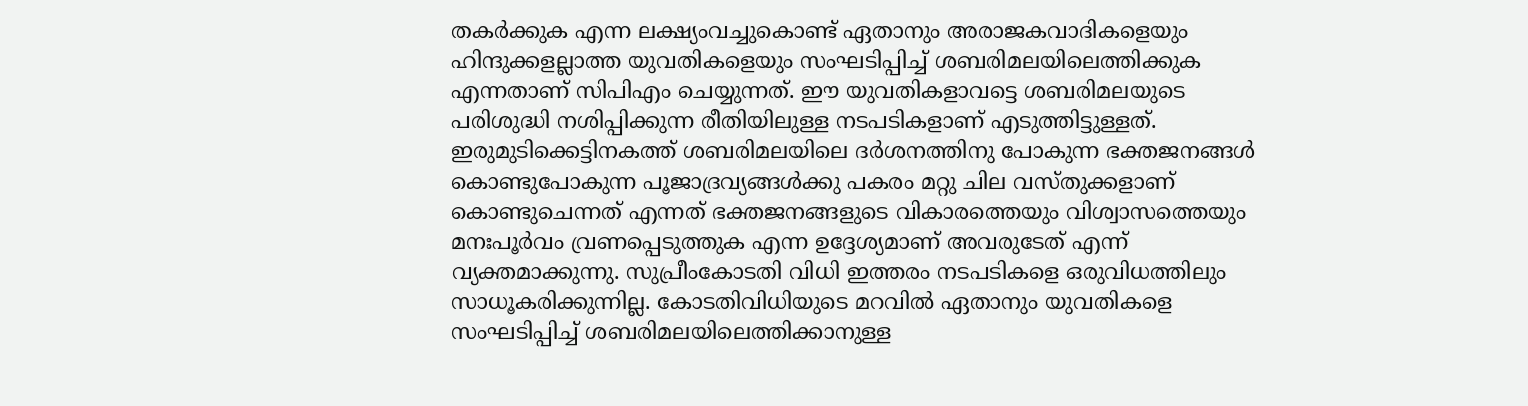തകര്‍ക്കുക എന്ന ലക്ഷ്യംവച്ചുകൊണ്ട് ഏതാനും അരാജകവാദികളെയും ഹിന്ദുക്കളല്ലാത്ത യുവതികളെയും സംഘടിപ്പിച്ച് ശബരിമലയിലെത്തിക്കുക എന്നതാണ് സിപിഎം ചെയ്യുന്നത്. ഈ യുവതികളാവട്ടെ ശബരിമലയുടെ പരിശുദ്ധി നശിപ്പിക്കുന്ന രീതിയിലുള്ള നടപടികളാണ് എടുത്തിട്ടുള്ളത്. ഇരുമുടിക്കെട്ടിനകത്ത് ശബരിമലയിലെ ദര്‍ശനത്തിനു പോകുന്ന ഭക്തജനങ്ങള്‍ കൊണ്ടുപോകുന്ന പൂജാദ്രവ്യങ്ങള്‍ക്കു പകരം മറ്റു ചില വസ്തുക്കളാണ് കൊണ്ടുചെന്നത് എന്നത് ഭക്തജനങ്ങളുടെ വികാരത്തെയും വിശ്വാസത്തെയും മനഃപൂര്‍വം വ്രണപ്പെടുത്തുക എന്ന ഉദ്ദേശ്യമാണ് അവരുടേത് എന്ന് വ്യക്തമാക്കുന്നു. സുപ്രീംകോടതി വിധി ഇത്തരം നടപടികളെ ഒരുവിധത്തിലും സാധൂകരിക്കുന്നില്ല. കോടതിവിധിയുടെ മറവില്‍ ഏതാനും യുവതികളെ സംഘടിപ്പിച്ച് ശബരിമലയിലെത്തിക്കാനുള്ള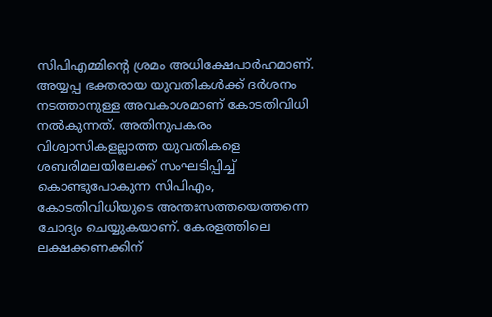സിപിഎമ്മിന്റെ ശ്രമം അധിക്ഷേപാര്‍ഹമാണ്. അയ്യപ്പ ഭക്തരായ യുവതികള്‍ക്ക് ദര്‍ശനം നടത്താനുള്ള അവകാശമാണ് കോടതിവിധി നല്‍കുന്നത്. അതിനുപകരം വിശ്വാസികളല്ലാത്ത യുവതികളെ ശബരിമലയിലേക്ക് സംഘടിപ്പിച്ച് കൊണ്ടുപോകുന്ന സിപിഎം, കോടതിവിധിയുടെ അന്തഃസത്തയെത്തന്നെ ചോദ്യം ചെയ്യുകയാണ്. കേരളത്തിലെ ലക്ഷക്കണക്കിന്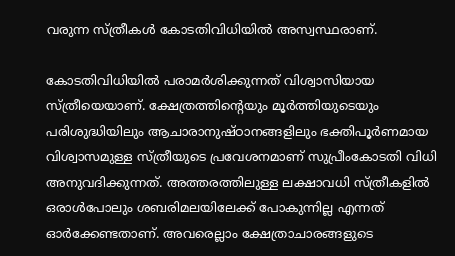വരുന്ന സ്ത്രീകള്‍ കോടതിവിധിയില്‍ അസ്വസ്ഥരാണ്.

കോടതിവിധിയില്‍ പരാമര്‍ശിക്കുന്നത് വിശ്വാസിയായ സ്ത്രീയെയാണ്. ക്ഷേത്രത്തിന്റെയും മൂര്‍ത്തിയുടെയും പരിശുദ്ധിയിലും ആചാരാനുഷ്ഠാനങ്ങളിലും ഭക്തിപൂര്‍ണമായ വിശ്വാസമുള്ള സ്ത്രീയുടെ പ്രവേശനമാണ് സുപ്രീംകോടതി വിധി അനുവദിക്കുന്നത്. അത്തരത്തിലുള്ള ലക്ഷാവധി സ്ത്രീകളില്‍ ഒരാള്‍പോലും ശബരിമലയിലേക്ക് പോകുന്നില്ല എന്നത് ഓര്‍ക്കേണ്ടതാണ്. അവരെല്ലാം ക്ഷേത്രാചാരങ്ങളുടെ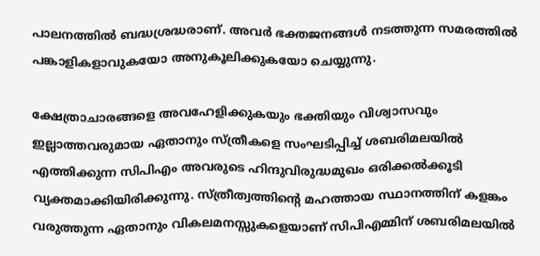പാലനത്തില്‍ ബദ്ധശ്രദ്ധരാണ്. അവര്‍ ഭക്തജനങ്ങള്‍ നടത്തുന്ന സമരത്തില്‍ പങ്കാളികളാവുകയോ അനുകൂലിക്കുകയോ ചെയ്യുന്നു.

ക്ഷേത്രാചാരങ്ങളെ അവഹേളിക്കുകയും ഭക്തിയും വിശ്വാസവും ഇല്ലാത്തവരുമായ ഏതാനും സ്ത്രീകളെ സംഘടിപ്പിച്ച് ശബരിമലയില്‍ എത്തിക്കുന്ന സിപിഎം അവരുടെ ഹിന്ദുവിരുദ്ധമുഖം ഒരിക്കല്‍ക്കൂടി വ്യക്തമാക്കിയിരിക്കുന്നു. സ്ത്രീത്വത്തിന്റെ മഹത്തായ സ്ഥാനത്തിന് കളങ്കം വരുത്തുന്ന ഏതാനും വികലമനസ്സുകളെയാണ് സിപിഎമ്മിന് ശബരിമലയില്‍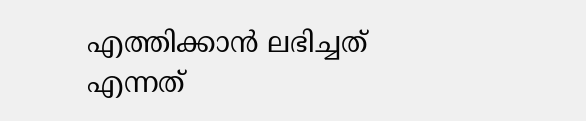എത്തിക്കാന്‍ ലഭിച്ചത് എന്നത്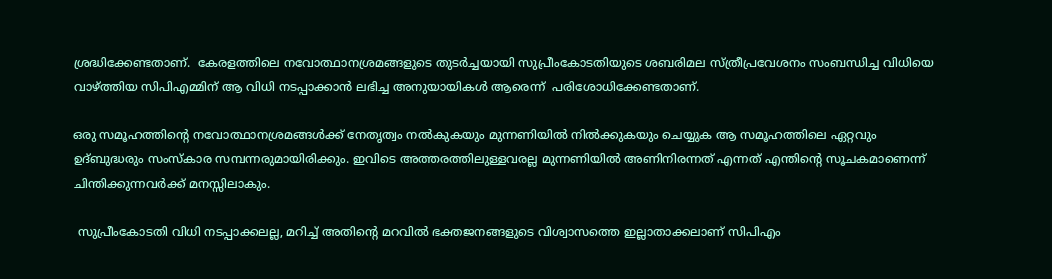ശ്രദ്ധിക്കേണ്ടതാണ്.  കേരളത്തിലെ നവോത്ഥാനശ്രമങ്ങളുടെ തുടര്‍ച്ചയായി സുപ്രീംകോടതിയുടെ ശബരിമല സ്ത്രീപ്രവേശനം സംബന്ധിച്ച വിധിയെ വാഴ്‌ത്തിയ സിപിഎമ്മിന് ആ വിധി നടപ്പാക്കാന്‍ ലഭിച്ച അനുയായികള്‍ ആരെന്ന്  പരിശോധിക്കേണ്ടതാണ്.

ഒരു സമൂഹത്തിന്റെ നവോത്ഥാനശ്രമങ്ങള്‍ക്ക് നേതൃത്വം നല്‍കുകയും മുന്നണിയില്‍ നില്‍ക്കുകയും ചെയ്യുക ആ സമൂഹത്തിലെ ഏറ്റവും ഉദ്ബുദ്ധരും സംസ്‌കാര സമ്പന്നരുമായിരിക്കും. ഇവിടെ അത്തരത്തിലുള്ളവരല്ല മുന്നണിയില്‍ അണിനിരന്നത് എന്നത് എന്തിന്റെ സൂചകമാണെന്ന് ചിന്തിക്കുന്നവര്‍ക്ക് മനസ്സിലാകും.

 സുപ്രീംകോടതി വിധി നടപ്പാക്കലല്ല, മറിച്ച് അതിന്റെ മറവില്‍ ഭക്തജനങ്ങളുടെ വിശ്വാസത്തെ ഇല്ലാതാക്കലാണ് സിപിഎം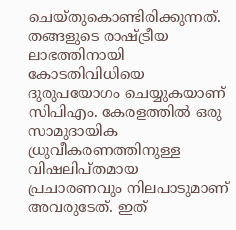ചെയ്തുകൊണ്ടിരിക്കുന്നത്. തങ്ങളുടെ രാഷ്‌ട്രീയ ലാഭത്തിനായി കോടതിവിധിയെ ദുരുപയോഗം ചെയ്യുകയാണ് സിപിഎം. കേരളത്തില്‍ ഒരു സാമുദായിക ധ്രുവീകരണത്തിനുള്ള വിഷലിപ്തമായ പ്രചാരണവും നിലപാടുമാണ് അവരുടേത്. ഇത്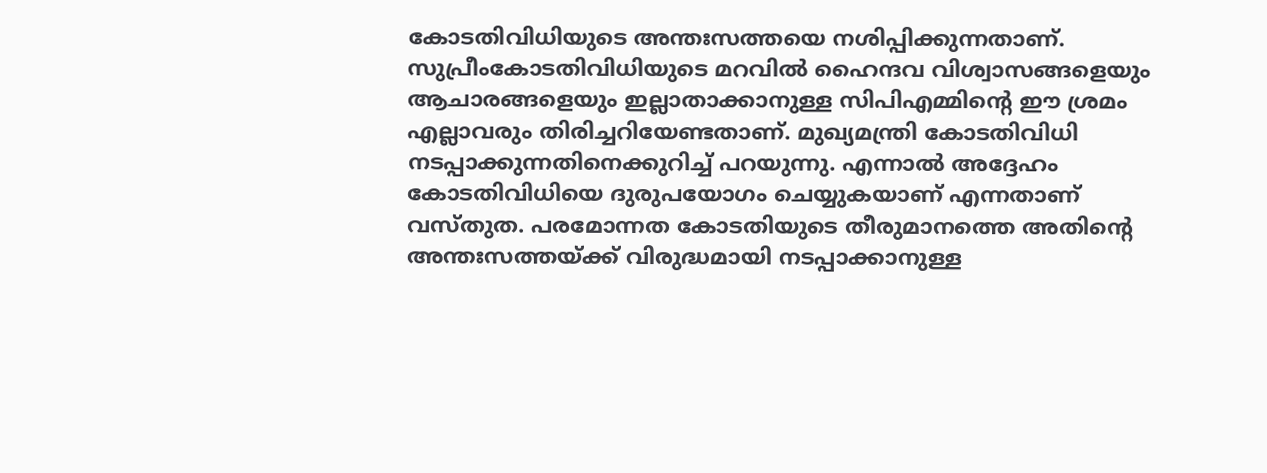കോടതിവിധിയുടെ അന്തഃസത്തയെ നശിപ്പിക്കുന്നതാണ്. സുപ്രീംകോടതിവിധിയുടെ മറവില്‍ ഹൈന്ദവ വിശ്വാസങ്ങളെയും ആചാരങ്ങളെയും ഇല്ലാതാക്കാനുള്ള സിപിഎമ്മിന്റെ ഈ ശ്രമം എല്ലാവരും തിരിച്ചറിയേണ്ടതാണ്. മുഖ്യമന്ത്രി കോടതിവിധി നടപ്പാക്കുന്നതിനെക്കുറിച്ച് പറയുന്നു. എന്നാല്‍ അദ്ദേഹം കോടതിവിധിയെ ദുരുപയോഗം ചെയ്യുകയാണ് എന്നതാണ് വസ്തുത. പരമോന്നത കോടതിയുടെ തീരുമാനത്തെ അതിന്റെ അന്തഃസത്തയ്‌ക്ക് വിരുദ്ധമായി നടപ്പാക്കാനുള്ള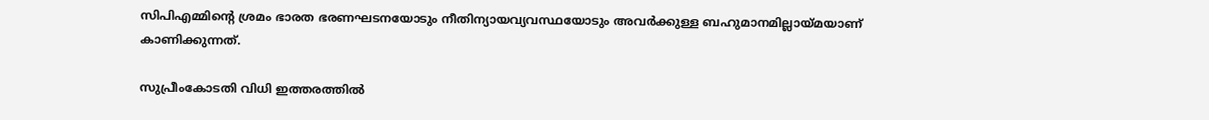സിപിഎമ്മിന്റെ ശ്രമം ഭാരത ഭരണഘടനയോടും നീതിന്യായവ്യവസ്ഥയോടും അവര്‍ക്കുള്ള ബഹുമാനമില്ലായ്‌മയാണ് കാണിക്കുന്നത്.

സുപ്രീംകോടതി വിധി ഇത്തരത്തില്‍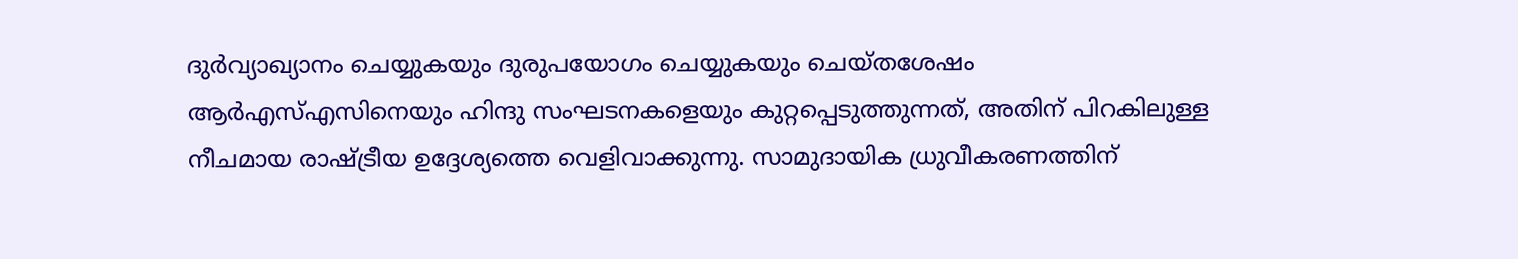ദുര്‍വ്യാഖ്യാനം ചെയ്യുകയും ദുരുപയോഗം ചെയ്യുകയും ചെയ്തശേഷം ആര്‍എസ്എസിനെയും ഹിന്ദു സംഘടനകളെയും കുറ്റപ്പെടുത്തുന്നത്, അതിന് പിറകിലുള്ള നീചമായ രാഷ്‌ട്രീയ ഉദ്ദേശ്യത്തെ വെളിവാക്കുന്നു. സാമുദായിക ധ്രുവീകരണത്തിന്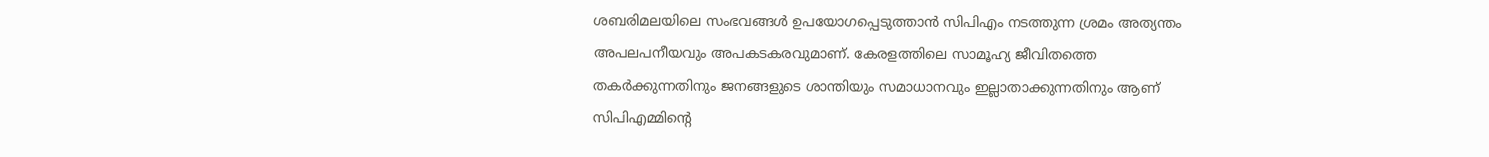ശബരിമലയിലെ സംഭവങ്ങള്‍ ഉപയോഗപ്പെടുത്താന്‍ സിപിഎം നടത്തുന്ന ശ്രമം അത്യന്തം അപലപനീയവും അപകടകരവുമാണ്. കേരളത്തിലെ സാമൂഹ്യ ജീവിതത്തെ തകര്‍ക്കുന്നതിനും ജനങ്ങളുടെ ശാന്തിയും സമാധാനവും ഇല്ലാതാക്കുന്നതിനും ആണ് സിപിഎമ്മിന്റെ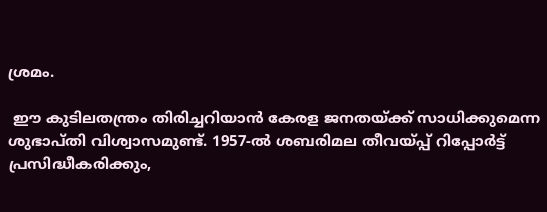ശ്രമം.

 ഈ കുടിലതന്ത്രം തിരിച്ചറിയാന്‍ കേരള ജനതയ്‌ക്ക് സാധിക്കുമെന്ന ശുഭാപ്തി വിശ്വാസമുണ്ട്. 1957-ല്‍ ശബരിമല തീവയ്‌പ്പ് റിപ്പോര്‍ട്ട്  പ്രസിദ്ധീകരിക്കും,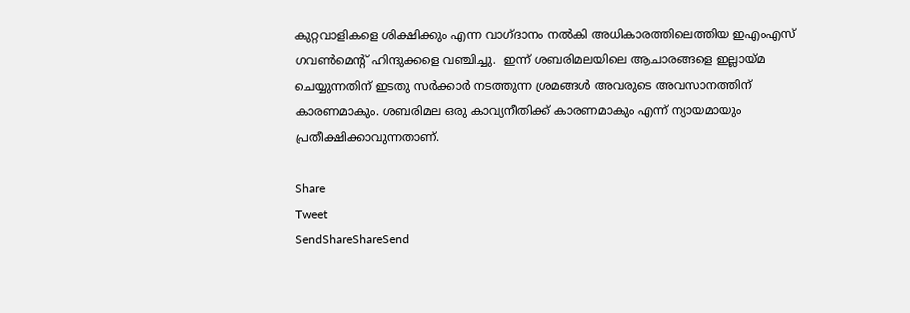കുറ്റവാളികളെ ശിക്ഷിക്കും എന്ന വാഗ്ദാനം നല്‍കി അധികാരത്തിലെത്തിയ ഇഎംഎസ് ഗവണ്‍മെന്റ് ഹിന്ദുക്കളെ വഞ്ചിച്ചു.  ഇന്ന് ശബരിമലയിലെ ആചാരങ്ങളെ ഇല്ലായ്‌മ ചെയ്യുന്നതിന് ഇടതു സര്‍ക്കാര്‍ നടത്തുന്ന ശ്രമങ്ങള്‍ അവരുടെ അവസാനത്തിന് കാരണമാകും. ശബരിമല ഒരു കാവ്യനീതിക്ക് കാരണമാകും എന്ന് ന്യായമായും പ്രതീക്ഷിക്കാവുന്നതാണ്.

Share
Tweet
SendShareShareSend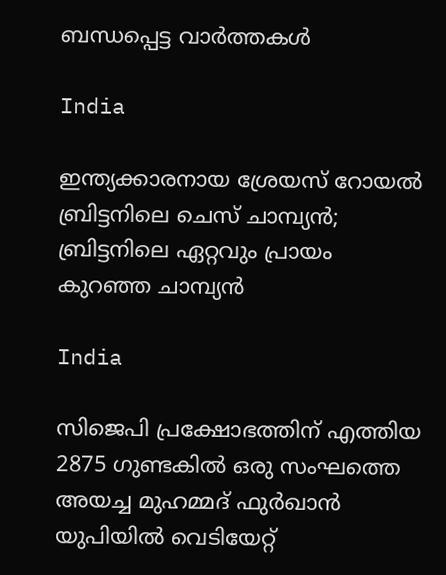ബന്ധപ്പെട്ട വാര്‍ത്തകള്‍

India

ഇന്ത്യക്കാരനായ ശ്രേയസ് റോയല്‍ ബ്രിട്ടനിലെ ചെസ് ചാമ്പ്യന്‍; ബ്രിട്ടനിലെ ഏറ്റവും പ്രായം കുറഞ്ഞ ചാമ്പ്യന്‍

India

സിജെപി പ്രക്ഷോഭത്തിന് എത്തിയ 2875 ഗുണ്ടകില്‍ ഒരു സംഘത്തെ അയച്ച മുഹമ്മദ് ഫുര്‍ഖാന്‍ യുപിയില്‍ വെടിയേറ്റ്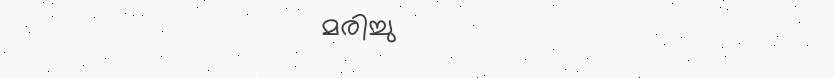മരിച്ചു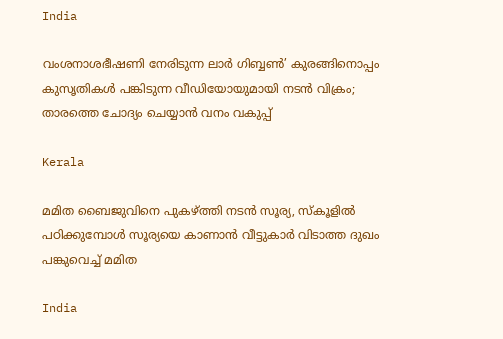India

വംശനാശഭീഷണി നേരിടുന്ന ലാര്‍ ഗിബ്ബണ്‍’ കുരങ്ങിനൊപ്പം കുസൃതികള്‍ പങ്കിടുന്ന വീഡിയോയുമായി നടന്‍ വിക്രം; താരത്തെ ചോദ്യം ചെയ്യാന്‍ വനം വകുപ്പ്

Kerala

മമിത ബൈജുവിനെ പുകഴ്‌ത്തി നടന്‍ സൂര്യ, സ്കൂളില്‍ പഠിക്കുമ്പോള്‍ സൂര്യയെ കാണാന്‍ വീട്ടുകാര്‍ വിടാത്ത ദുഖം പങ്കുവെച്ച് മമിത

India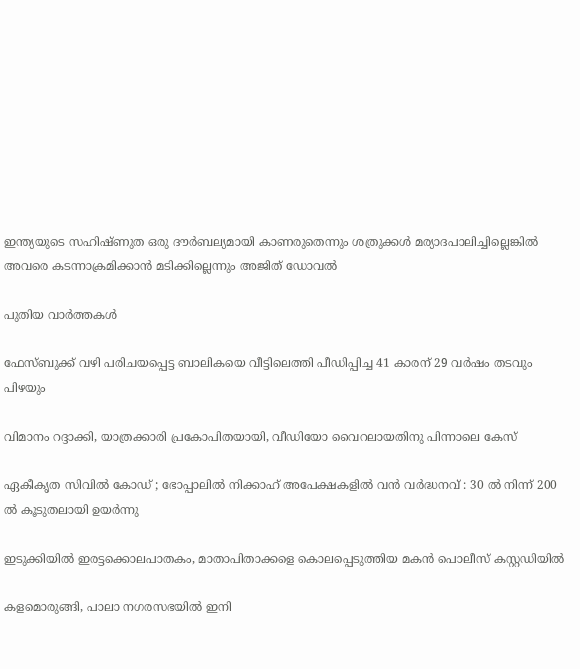ഇന്ത്യയുടെ സഹിഷ്ണുത ഒരു ദൗര്‍ബല്യമായി കാണരുതെന്നും ശത്രുക്കള്‍ മര്യാദപാലിച്ചില്ലെങ്കില്‍ അവരെ കടന്നാക്രമിക്കാന്‍ മടിക്കില്ലെന്നും അജിത് ഡോവല്‍

പുതിയ വാര്‍ത്തകള്‍

ഫേസ്ബുക്ക് വഴി പരിചയപ്പെട്ട ബാലികയെ വീട്ടിലെത്തി പീഡിപ്പിച്ച 41 കാരന് 29 വര്‍ഷം തടവും പിഴയും

വിമാനം റദ്ദാക്കി, യാത്രക്കാരി പ്രകോപിതയായി, വീഡിയോ വൈറലായതിനു പിന്നാലെ കേസ്

ഏകീകൃത സിവിൽ കോഡ് ; ഭോപ്പാലിൽ നിക്കാഹ് അപേക്ഷകളിൽ വൻ വർദ്ധനവ് : 30 ൽ നിന്ന് 200 ൽ കൂടുതലായി ഉയർന്നു

ഇടുക്കിയില്‍ ഇരട്ടക്കൊലപാതകം, മാതാപിതാക്കളെ കൊലപ്പെടുത്തിയ മകന്‍ പൊലീസ് കസ്റ്റഡിയില്‍

കളമൊരുങ്ങി, പാലാ നഗരസഭയില്‍ ഇനി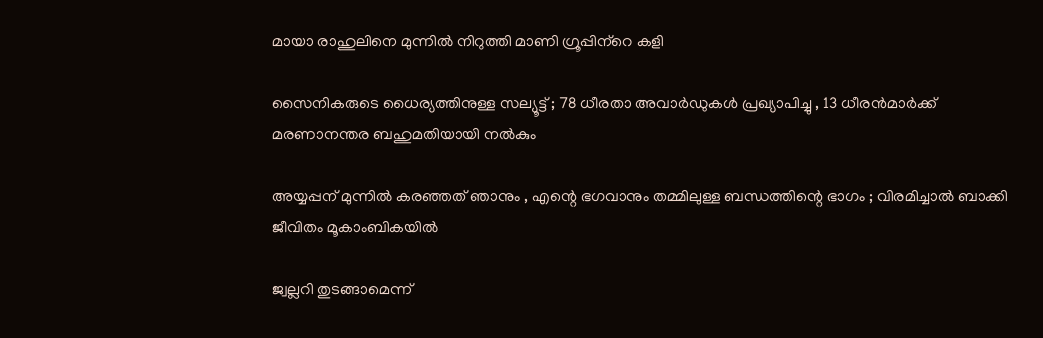മായാ രാഹുലിനെ മുന്നില്‍ നിറുത്തി മാണി ഗ്രൂപ്പിന്‌റെ കളി

സൈനികരുടെ ധൈര്യത്തിനുള്ള സല്യൂട്ട് ; 78 ധീരതാ അവാർഡുകൾ പ്രഖ്യാപിച്ചു , 13 ധീരൻമാർക്ക് മരണാനന്തര ബഹുമതിയായി നൽകും

അയ്യപ്പന് മുന്നിൽ കരഞ്ഞത് ഞാനും , എന്റെ ഭഗവാനും തമ്മിലുള്ള ബന്ധത്തിന്റെ ഭാഗം ; വിരമിച്ചാൽ ബാക്കി ജീവിതം മൂകാംബികയിൽ

ജ്വല്ലറി തുടങ്ങാമെന്ന്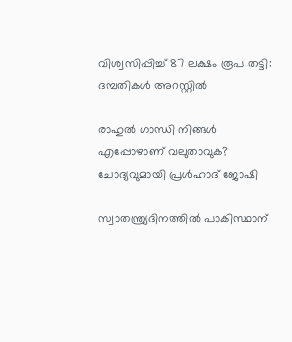വിശ്വസിപ്പിച്ച് 87 ലക്ഷം രൂപ തട്ടി: ദമ്പതികള്‍ അറസ്റ്റില്‍

രാഹുല്‍ ഗാന്ധി നിങ്ങള്‍ എപ്പോഴാണ് വലുതാവുക? ചോദ്യവുമായി പ്രള്‍ഹാദ് ജോഷി

സ്വാതന്ത്ര്യദിനത്തിൽ പാകിസ്ഥാന്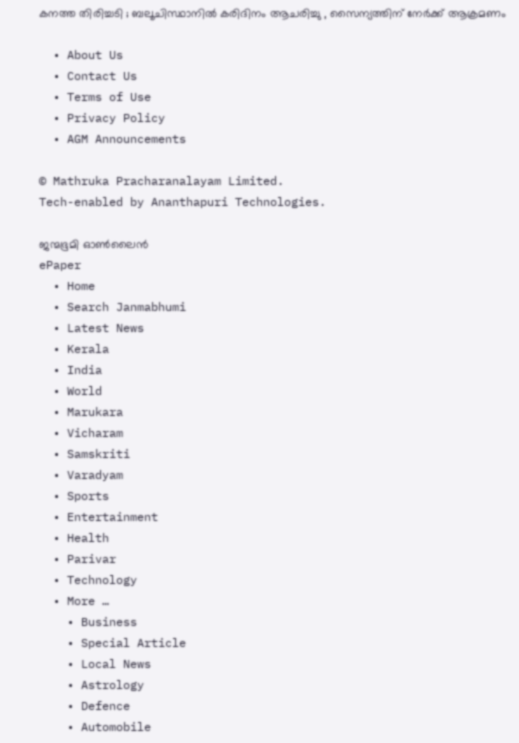കനത്ത തിരിച്ചടി ; ബലൂചിസ്ഥാനിൽ കരിദിനം ആചരിച്ചു , സൈന്യത്തിന് നേർക്ക് ആക്രമണം

  • About Us
  • Contact Us
  • Terms of Use
  • Privacy Policy
  • AGM Announcements

© Mathruka Pracharanalayam Limited.
Tech-enabled by Ananthapuri Technologies.

ജന്മഭൂമി ഓണ്‍ലൈന്‍
ePaper
  • Home
  • Search Janmabhumi
  • Latest News
  • Kerala
  • India
  • World
  • Marukara
  • Vicharam
  • Samskriti
  • Varadyam
  • Sports
  • Entertainment
  • Health
  • Parivar
  • Technology
  • More …
    • Business
    • Special Article
    • Local News
    • Astrology
    • Defence
    • Automobile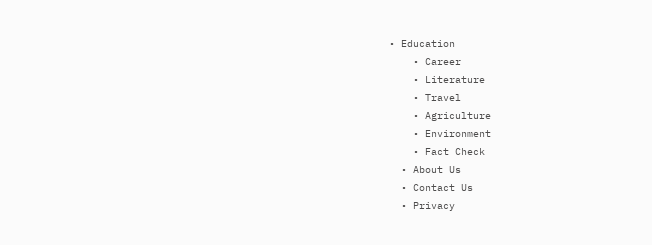• Education
    • Career
    • Literature
    • Travel
    • Agriculture
    • Environment
    • Fact Check
  • About Us
  • Contact Us
  • Privacy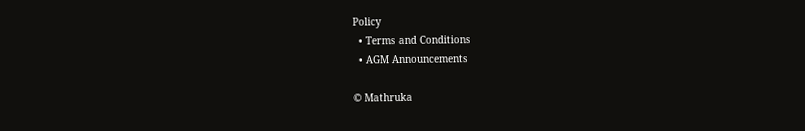Policy
  • Terms and Conditions
  • AGM Announcements

© Mathruka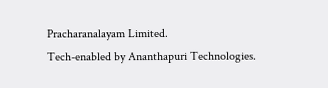Pracharanalayam Limited.
Tech-enabled by Ananthapuri Technologies.